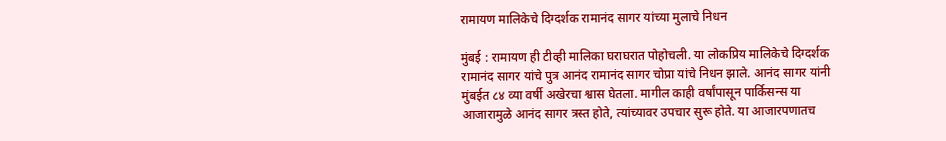रामायण मालिकेचे दिग्दर्शक रामानंद सागर यांच्या मुलाचे निधन

मुंबई : रामायण ही टीव्ही मालिका घराघरात पोहोचली. या लोकप्रिय मालिकेचे दिग्दर्शक रामानंद सागर यांचे पुत्र आनंद रामानंद सागर चोप्रा यांचे निधन झाले. आनंद सागर यांनी मुंबईत ८४ व्या वर्षी अखेरचा श्वास घेतला. मागील काही वर्षांपासून पार्किसन्स या आजारामुळे आनंद सागर त्रस्त होते, त्यांच्यावर उपचार सुरू होते. या आजारपणातच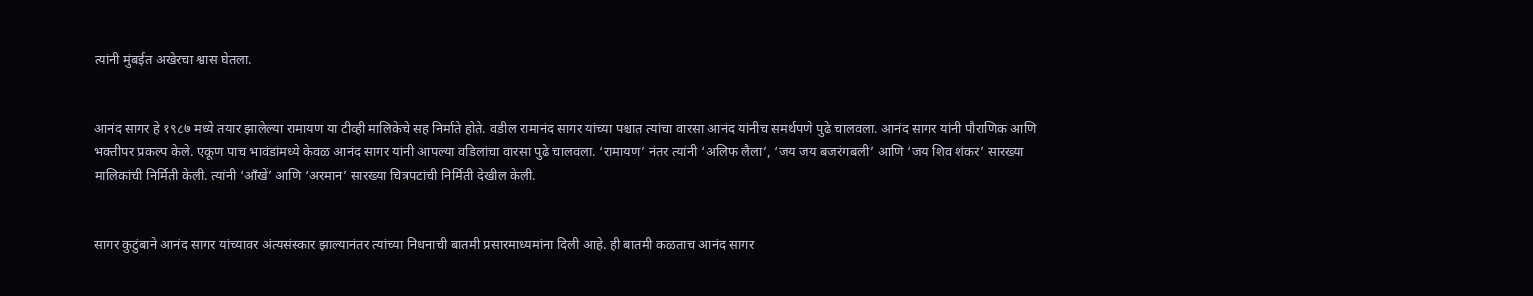त्यांनी मुंबईत अखेरचा श्वास घेतला.


आनंद सागर हे १९८७ मध्ये तयार झालेल्या रामायण या टीव्ही मालिकेचे सह निर्माते होते. वडील रामानंद सागर यांच्या पश्चात त्यांचा वारसा आनंद यांनीच समर्थपणे पुढे चालवला. आनंद सागर यांनी पौराणिक आणि भक्तीपर प्रकल्प केले. एकूण पाच भावंडांमध्ये केवळ आनंद सागर यांनी आपल्या वडिलांचा वारसा पुढे चालवला. ‘रामायण’ नंतर त्यांनी ‘अलिफ लैला’, ‘जय जय बजरंगबली’ आणि ‘जय शिव शंकर’ सारख्या मालिकांची निर्मिती केली. त्यांनी ‘आँखें’ आणि ‘अरमान’ सारख्या चित्रपटांची निर्मिती देखील केली.


सागर कुटुंबाने आनंद सागर यांच्यावर अंत्यसंस्कार झाल्यानंतर त्यांच्या निधनाची बातमी प्रसारमाध्यमांना दिली आहे. ही बातमी कळताच आनंद सागर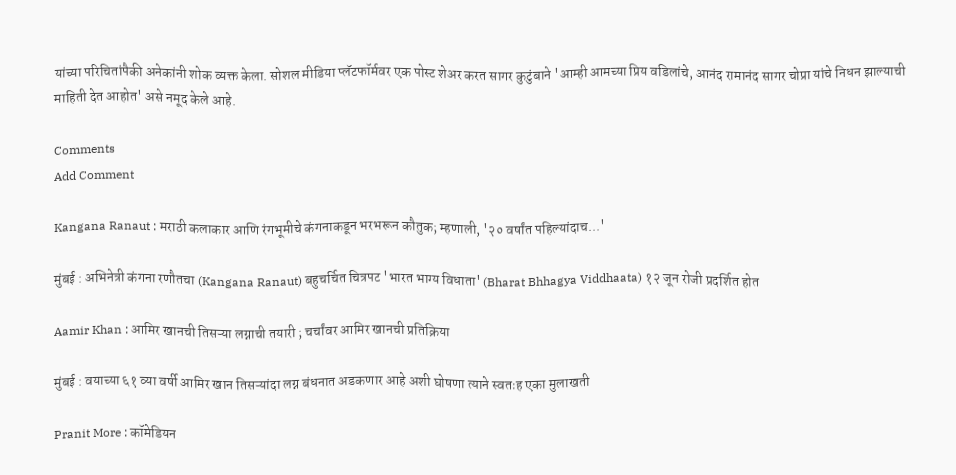यांच्या परिचितांपैकी अनेकांनी शोक व्यक्त केला. सोशल मीडिया प्लॅटफॉर्मवर एक पोस्ट शेअर करत सागर कुटुंबाने 'आम्ही आमच्या प्रिय वडिलांचे, आनंद रामानंद सागर चोप्रा यांचे निधन झाल्याची माहिती देत आहोत' असे नमूद केले आहे.

Comments
Add Comment

Kangana Ranaut : मराठी कलाकार आणि रंगभूमीचे कंगनाकडून भरभरून कौतुक; म्हणाली, '२० वर्षांत पहिल्यांदाच...'

मुंबई : अभिनेत्री कंगना रणौतचा (Kangana Ranaut) बहुचर्चित चित्रपट 'भारत भाग्य विधाता' (Bharat Bhhagya Viddhaata) १२ जून रोजी प्रदर्शित होत

Aamir Khan : आमिर खानची तिसऱ्या लग्नाची तयारी ; चर्चांवर आमिर खानची प्रतिक्रिया

मुंबई : वयाच्या ६१ व्या वर्षी आमिर खान तिसऱ्यांदा लग्न बंधनात अडकणार आहे अशी घोषणा त्याने स्वतःह एका मुलाखती

Pranit More : कॉमेडियन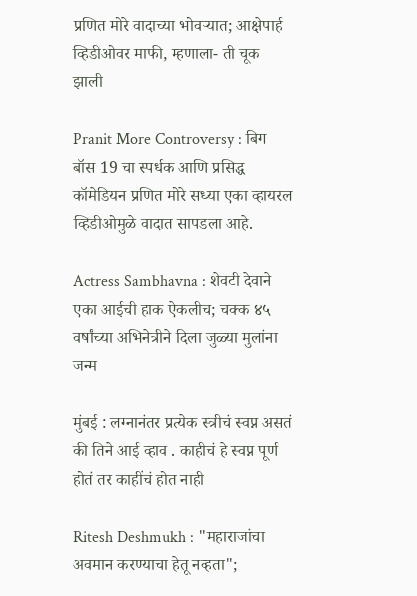प्रणित मोरे वादाच्या भोवऱ्यात; आक्षेपार्ह व्हिडीओवर माफी, म्हणाला- ती चूक झाली

Pranit More Controversy : बिग बॉस 19 चा स्पर्धक आणि प्रसिद्ध कॉमेडियन प्रणित मोरे सध्या एका व्हायरल व्हिडीओमुळे वादात सापडला आहे.

Actress Sambhavna : शेवटी देवाने एका आईची हाक ऐकलीच; चक्क ४५ वर्षांच्या अभिनेत्रीने दिला जुळ्या मुलांना जन्म

मुंबई : लग्नानंतर प्रत्येक स्त्रीचं स्वप्न असतं की तिने आई व्हाव . काहीचं हे स्वप्न पूर्ण होतं तर काहींचं होत नाही

Ritesh Deshmukh : "महाराजांचा अवमान करण्याचा हेतू नव्हता";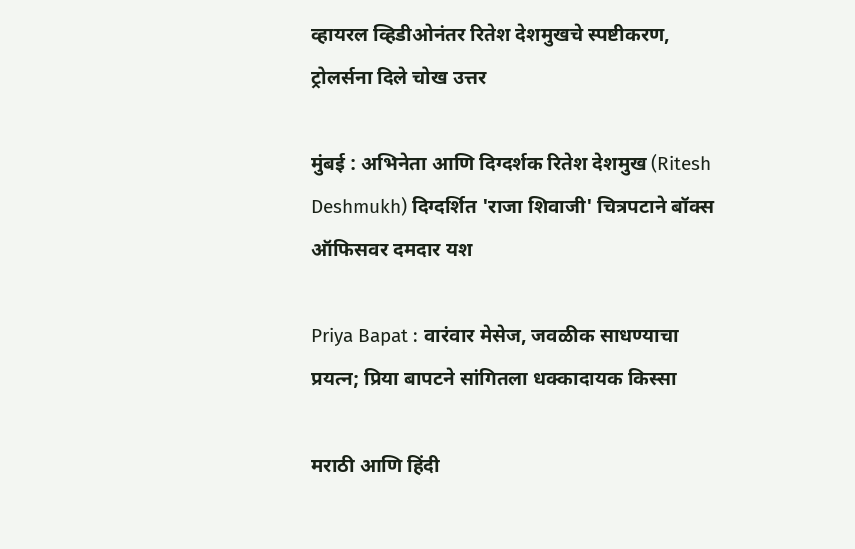व्हायरल व्हिडीओनंतर रितेश देशमुखचे स्पष्टीकरण, ट्रोलर्सना दिले चोख उत्तर

मुंबई : अभिनेता आणि दिग्दर्शक रितेश देशमुख (Ritesh Deshmukh) दिग्दर्शित 'राजा शिवाजी' चित्रपटाने बॉक्स ऑफिसवर दमदार यश

Priya Bapat : वारंवार मेसेज, जवळीक साधण्याचा प्रयत्न; प्रिया बापटने सांगितला धक्कादायक किस्सा

मराठी आणि हिंदी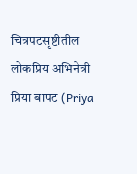चित्रपटसृष्टीतील लोकप्रिय अभिनेत्री प्रिया बापट (Priya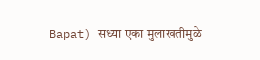Bapat) सध्या एका मुलाखतीमुळे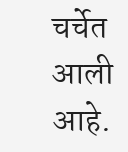चर्चेत आली आहे.